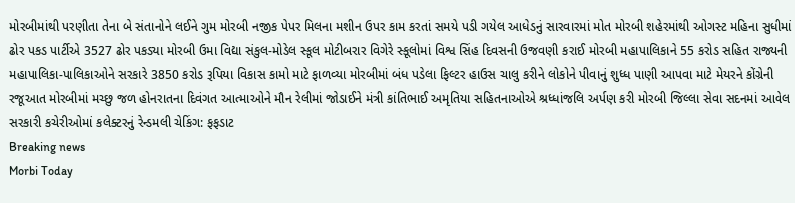મોરબીમાંથી પરણીતા તેના બે સંતાનોને લઈને ગુમ મોરબી નજીક પેપર મિલના મશીન ઉપર કામ કરતાં સમયે પડી ગયેલ આધેડનું સારવારમાં મોત મોરબી શહેરમાંથી ઓગસ્ટ મહિના સુધીમાં ઢોર પકડ પાર્ટીએ 3527 ઢોર પકડ્યા મોરબી ઉમા વિદ્યા સંકુલ-મોડેલ સ્કૂલ મોટીબરાર વિગેરે સ્કૂલોમાં વિશ્વ સિંહ દિવસની ઉજવણી કરાઈ મોરબી મહાપાલિકાને 55 કરોડ સહિત રાજ્યની મહાપાલિકા-પાલિકાઓને સરકારે 3850 કરોડ રૂપિયા વિકાસ કામો માટે ફાળવ્યા મોરબીમાં બંધ પડેલા ફિલ્ટર હાઉસ ચાલુ કરીને લોકોને પીવાનું શુધ્ધ પાણી આપવા માટે મેયરને કોંગ્રેની રજૂઆત મોરબીમાં મચ્છુ જળ હોનરાતના દિવંગત આત્માઓને મૌન રેલીમાં જોડાઈને મંત્રી કાંતિભાઈ અમૃતિયા સહિતનાઓએ શ્રધ્ધાંજલિ અર્પણ કરી મોરબી જિલ્લા સેવા સદનમાં આવેલ સરકારી કચેરીઓમાં કલેક્ટરનું રેન્ડમલી ચેકિંગ: ફફડાટ
Breaking news
Morbi Today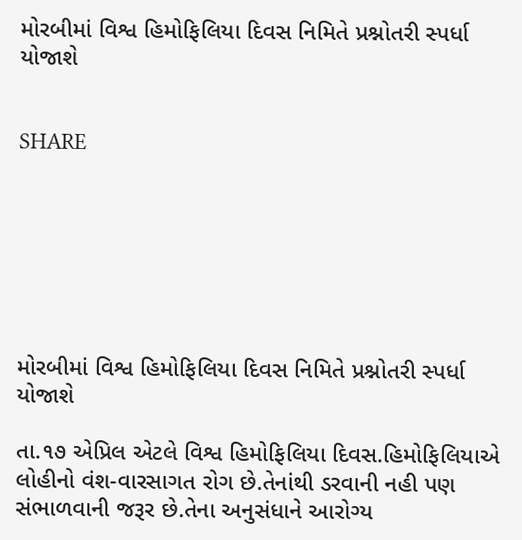મોરબીમાં વિશ્વ હિમોફિલિયા દિવસ નિમિતે પ્રશ્નોતરી સ્પર્ધા યોજાશે


SHARE







મોરબીમાં વિશ્વ હિમોફિલિયા દિવસ નિમિતે પ્રશ્નોતરી સ્પર્ધા યોજાશે

તા.૧૭ એપ્રિલ એટલે વિશ્વ હિમોફિલિયા દિવસ.હિમોફિલિયાએ લોહીનો વંશ-વારસાગત રોગ છે.તેનાંથી ડરવાની નહી પણ સંભાળવાની જરૂર છે.તેના અનુસંધાને આરોગ્ય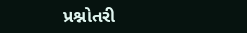પ્રશ્નોતરી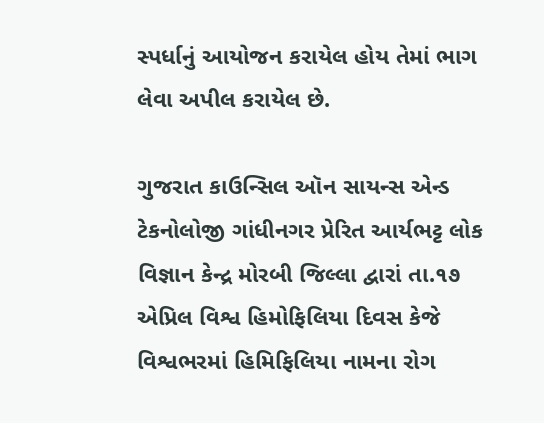સ્પર્ધાનું આયોજન કરાયેલ હોય તેમાં ભાગ લેવા અપીલ કરાયેલ છે.

ગુજરાત કાઉન્સિલ ઑન સાયન્સ એન્ડ ટેકનોલોજી ગાંધીનગર પ્રેરિત આર્યભટ્ટ લોક વિજ્ઞાન કેન્દ્ર મોરબી જિલ્લા દ્વારાં તા.૧૭ એપ્રિલ વિશ્વ હિમોફિલિયા દિવસ કેજે વિશ્વભરમાં હિમિફિલિયા નામના રોગ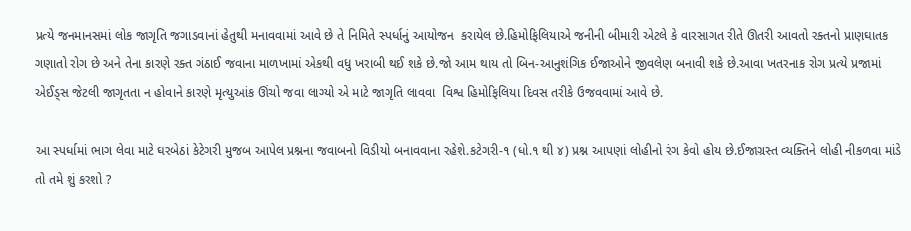પ્રત્યે જનમાનસમાં લોક જાગૃતિ જગાડવાનાં હેતુથી મનાવવામાં આવે છે તે નિમિતે સ્પર્ધાનું આયોજન  કરાયેલ છે.હિમોફિલિયાએ જનીની બીમારી એટલે કે વારસાગત રીતે ઊતરી આવતો રક્તનો પ્રાણઘાતક ગણાતો રોગ છે અને તેના કારણે રક્ત ગંઠાઈ જવાના માળખામાં એકથી વધુ ખરાબી થઈ શકે છે.જો આમ થાય તો બિન-આનુશંગિક ઈજાઓને જીવલેણ બનાવી શકે છે.આવા ખતરનાક રોગ પ્રત્યે પ્રજામાં એઈડ્સ જેટલી જાગૃતતા ન હોવાને કારણે મૃત્યુઆંક ઊંચો જવા લાગ્યો એ માટે જાગૃતિ લાવવા  વિશ્વ હિમોફિલિયા દિવસ તરીકે ઉજવવામાં આવે છે.

આ સ્પર્ધામાં ભાગ લેવા માટે ઘરબેઠાં કેટેગરી મુજબ આપેલ પ્રશ્નના જવાબનો વિડીયો બનાવવાના રહેશે.કટેગરી-૧ (ધો.૧ થી ૪) પ્રશ્ન આપણાં લોહીનો રંગ કેવો હોય છે.ઈજાગ્રસ્ત વ્યક્તિને લોહી નીકળવા માંડે તો તમે શું કરશો ?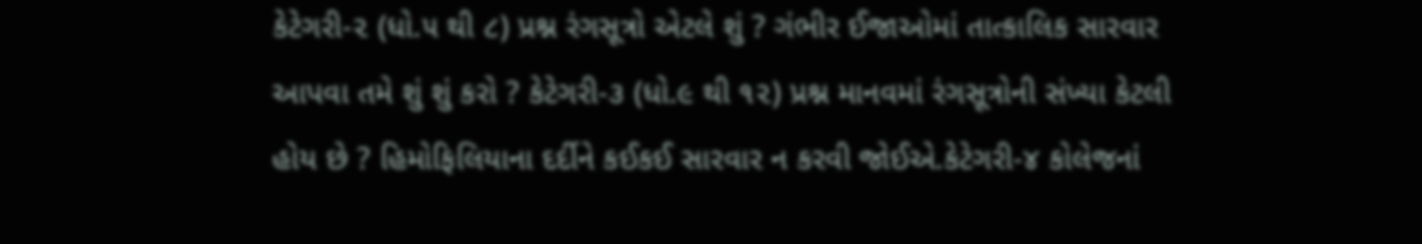કેટેગરી-૨ (ધો.૫ થી ૮) પ્રશ્ન રંગસૂત્રો એટલે શું ? ગંભીર ઈજાઓમાં તાત્કાલિક સારવાર આપવા તમે શું શું કરો ? કેટેગરી-૩ (ધો.૯ થી ૧૨) પ્રશ્ન માનવમાં રંગસૂત્રોની સંખ્યા કેટલી હોય છે ? હિમોફિલિયાના દર્દીને કઈકઈ સારવાર ન કરવી જોઈએ.કેટેગરી-૪ કોલેજનાં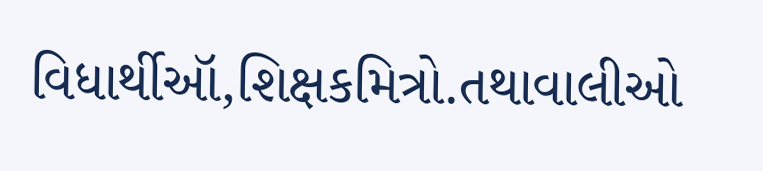વિધાર્થીઑ,શિક્ષકમિત્રો.તથાવાલીઓ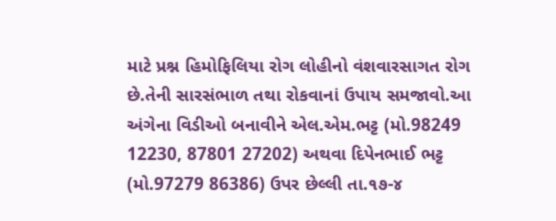માટે પ્રશ્ન હિમોફિલિયા રોગ લોહીનો વંશવારસાગત રોગ છે.તેની સારસંભાળ તથા રોકવાનાં ઉપાય સમજાવો.આ અંગેના વિડીઓ બનાવીને એલ.એમ.ભટ્ટ (મો.98249 12230, 87801 27202) અથવા દિપેનભાઈ ભટ્ટ (મો.97279 86386) ઉપર છેલ્લી તા.૧૭-૪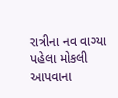રાત્રીના નવ વાગ્યા પહેલા મોકલી આપવાના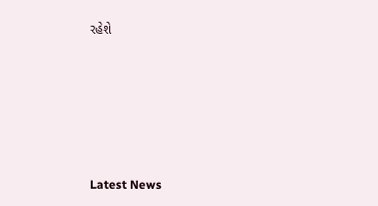રહેશે






Latest News